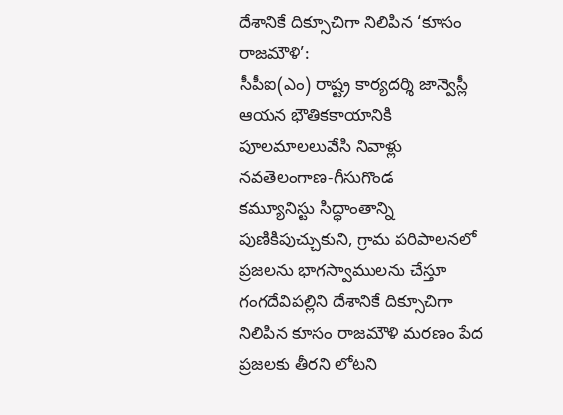దేశానికే దిక్సూచిగా నిలిపిన ‘కూసం రాజమౌళి’:
సీపీఐ(ఎం) రాష్ట్ర కార్యదర్శి జాన్వెస్లీ
ఆయన భౌతికకాయానికి పూలమాలలువేసి నివాళ్లు
నవతెలంగాణ-గీసుగొండ
కమ్యూనిస్టు సిద్ధాంతాన్ని పుణికిపుచ్చుకుని, గ్రామ పరిపాలనలో ప్రజలను భాగస్వాములను చేస్తూ గంగదేవిపల్లిని దేశానికే దిక్సూచిగా నిలిపిన కూసం రాజమౌళి మరణం పేద ప్రజలకు తీరని లోటని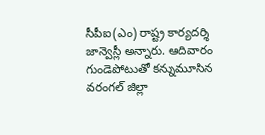సీపీఐ(ఎం) రాష్ట్ర కార్యదర్శి జాన్వెస్లీ అన్నారు. ఆదివారం గుండెపోటుతో కన్నుమూసిన వరంగల్ జిల్లా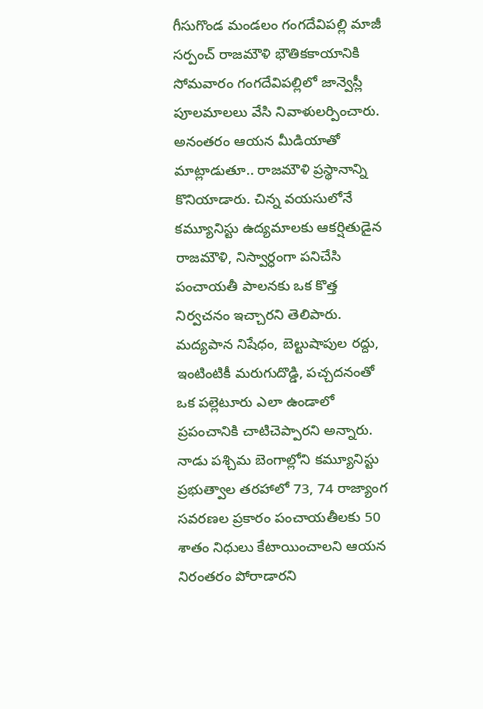గీసుగొండ మండలం గంగదేవిపల్లి మాజీ సర్పంచ్ రాజమౌళి భౌతికకాయానికి సోమవారం గంగదేవిపల్లిలో జాన్వెస్లీ పూలమాలలు వేసి నివాళులర్పించారు. అనంతరం ఆయన మీడియాతో మాట్లాడుతూ.. రాజమౌళి ప్రస్థానాన్ని కొనియాడారు. చిన్న వయసులోనే కమ్యూనిస్టు ఉద్యమాలకు ఆకర్షితుడైన రాజమౌళి, నిస్వార్ధంగా పనిచేసి పంచాయతీ పాలనకు ఒక కొత్త నిర్వచనం ఇచ్చారని తెలిపారు.
మద్యపాన నిషేధం, బెల్టుషాపుల రద్దు, ఇంటింటికీ మరుగుదొడ్డి, పచ్చదనంతో ఒక పల్లెటూరు ఎలా ఉండాలో ప్రపంచానికి చాటిచెప్పారని అన్నారు. నాడు పశ్చిమ బెంగాల్లోని కమ్యూనిస్టు ప్రభుత్వాల తరహాలో 73, 74 రాజ్యాంగ సవరణల ప్రకారం పంచాయతీలకు 50 శాతం నిధులు కేటాయించాలని ఆయన నిరంతరం పోరాడారని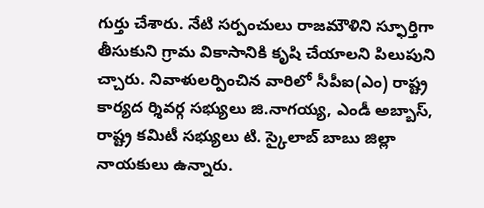గుర్తు చేశారు. నేటి సర్పంచులు రాజమౌళిని స్ఫూర్తిగా తీసుకుని గ్రామ వికాసానికి కృషి చేయాలని పిలుపుని చ్చారు. నివాళులర్పించిన వారిలో సీపీఐ(ఎం) రాష్ట్ర కార్యద ర్శివర్గ సభ్యులు జి.నాగయ్య, ఎండీ అబ్బాస్, రాష్ట్ర కమిటీ సభ్యులు టి. స్కైలాబ్ బాబు జిల్లా నాయకులు ఉన్నారు.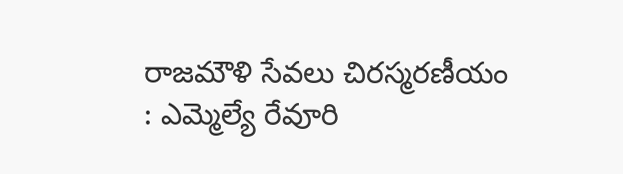రాజమౌళి సేవలు చిరస్మరణీయం : ఎమ్మెల్యే రేవూరి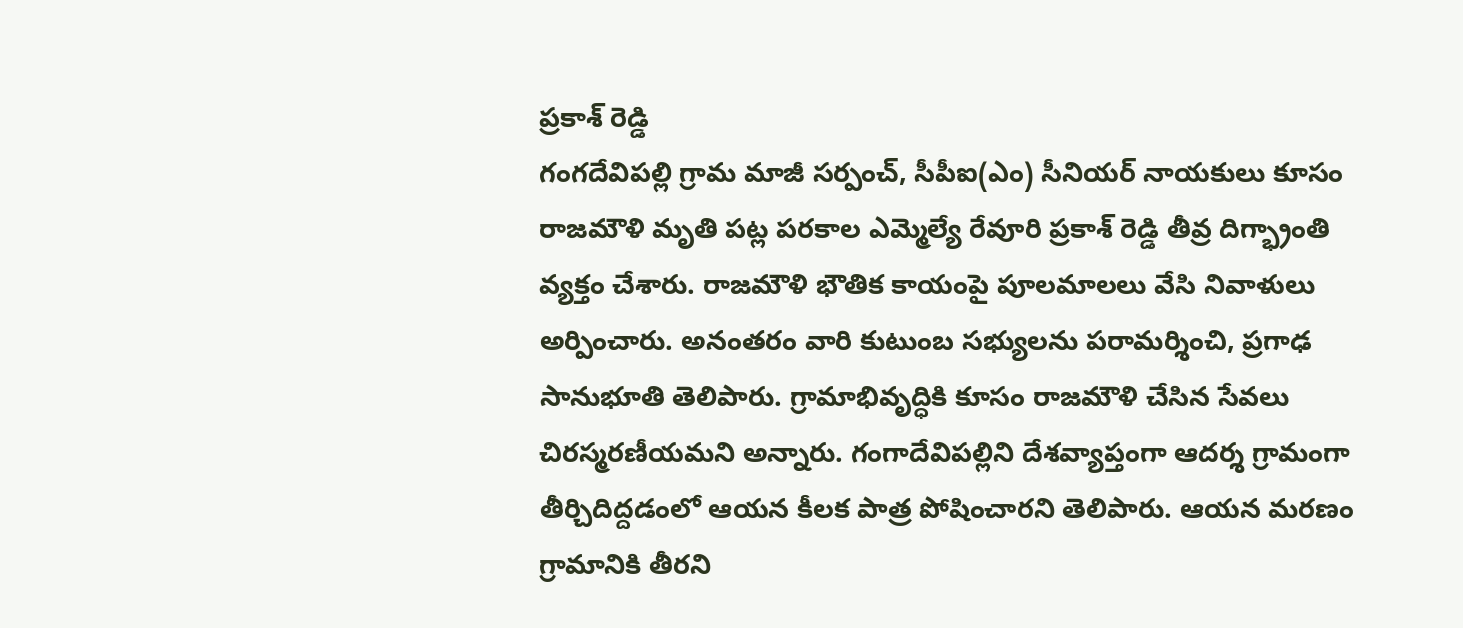ప్రకాశ్ రెడ్డి
గంగదేవిపల్లి గ్రామ మాజీ సర్పంచ్, సీపీఐ(ఎం) సీనియర్ నాయకులు కూసం రాజమౌళి మృతి పట్ల పరకాల ఎమ్మెల్యే రేవూరి ప్రకాశ్ రెడ్డి తీవ్ర దిగ్భ్రాంతి వ్యక్తం చేశారు. రాజమౌళి భౌతిక కాయంపై పూలమాలలు వేసి నివాళులు అర్పించారు. అనంతరం వారి కుటుంబ సభ్యులను పరామర్శించి, ప్రగాఢ సానుభూతి తెలిపారు. గ్రామాభివృద్ధికి కూసం రాజమౌళి చేసిన సేవలు చిరస్మరణీయమని అన్నారు. గంగాదేవిపల్లిని దేశవ్యాప్తంగా ఆదర్శ గ్రామంగా తీర్చిదిద్దడంలో ఆయన కీలక పాత్ర పోషించారని తెలిపారు. ఆయన మరణం గ్రామానికి తీరని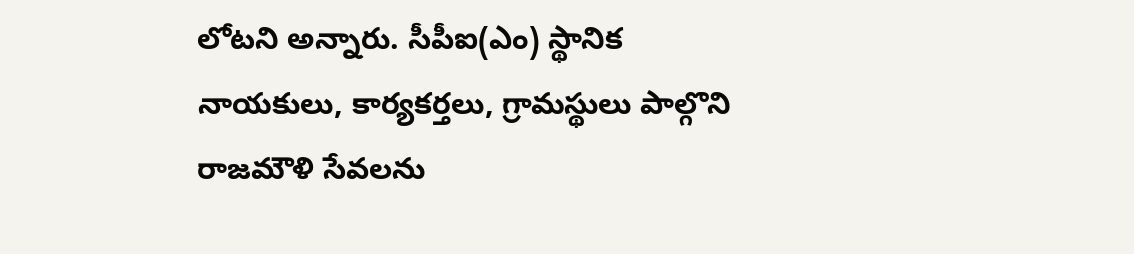లోటని అన్నారు. సీపీఐ(ఎం) స్థానిక నాయకులు, కార్యకర్తలు, గ్రామస్థులు పాల్గొని రాజమౌళి సేవలను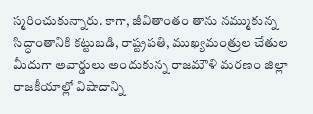స్మరించుకున్నారు. కాగా, జీవితాంతం తాను నమ్ముకున్న సిద్ధాంతానికి కట్టుబడి, రాష్ట్రపతి, ముఖ్యమంత్రుల చేతుల మీదుగా అవార్డులు అందుకున్న రాజమౌళి మరణం జిల్లా రాజకీయాల్లో విషాదాన్ని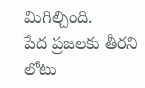మిగిల్చింది.
పేద ప్రజలకు తీరని లోటు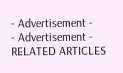- Advertisement -
- Advertisement -
RELATED ARTICLES